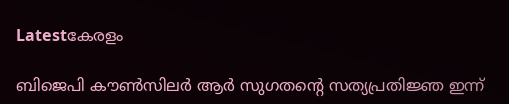Latestകേരളം

ബിജെപി കൗണ്‍സിലര്‍ ആര്‍ സുഗതന്റെ സത്യപ്രതിജ്ഞ ഇന്ന്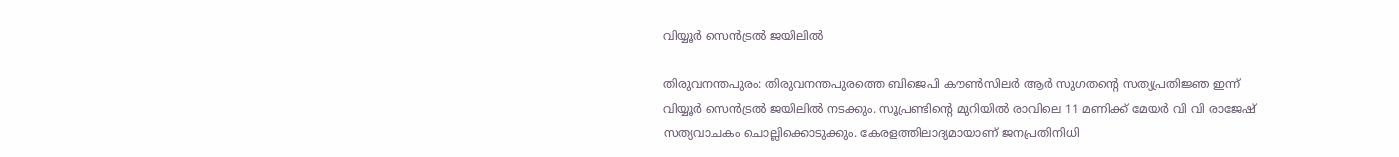വിയ്യൂര്‍ സെന്‍ട്രല്‍ ജയിലില്‍

തിരുവനന്തപുരം: തിരുവനന്തപുരത്തെ ബിജെപി കൗണ്‍സിലര്‍ ആര്‍ സുഗതന്റെ സത്യപ്രതിജ്ഞ ഇന്ന് വിയ്യൂര്‍ സെന്‍ട്രല്‍ ജയിലില്‍ നടക്കും. സൂപ്രണ്ടിന്റെ മുറിയില്‍ രാവിലെ 11 മണിക്ക് മേയര്‍ വി വി രാജേഷ് സത്യവാചകം ചൊല്ലിക്കൊടുക്കും. കേരളത്തിലാദ്യമായാണ് ജനപ്രതിനിധി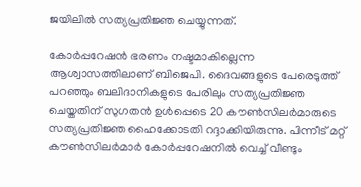ജയിലില്‍ സത്യപ്രതിജ്ഞ ചെയ്യുന്നത്.

കോര്‍പ്പറേഷന്‍ ഭരണം നഷ്ടമാകില്ലെന്ന ആശ്വാസത്തിലാണ് ബിജെപി. ദൈവങ്ങളുടെ പേരെടുത്ത് പറഞ്ഞും ബലിദാനികളുടെ പേരിലും സത്യപ്രതിജ്ഞ ചെയ്തതിന് സുഗതന്‍ ഉള്‍പ്പെടെ 20 കൗണ്‍സിലര്‍മാരുടെ സത്യപ്രതിജ്ഞ ഹൈക്കോടതി റദ്ദാക്കിയിരുന്നു. പിന്നീട് മറ്റ് കൗണ്‍സിലര്‍മാര്‍ കോര്‍പ്പറേഷനില്‍ വെച്ച് വീണ്ടും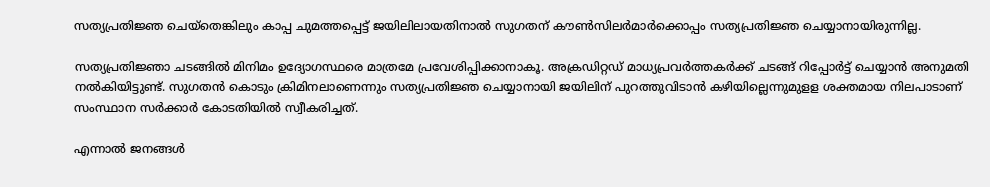സത്യപ്രതിജ്ഞ ചെയ്‌തെങ്കിലും കാപ്പ ചുമത്തപ്പെട്ട് ജയിലിലായതിനാല്‍ സുഗതന് കൗണ്‍സിലര്‍മാര്‍ക്കൊപ്പം സത്യപ്രതിജ്ഞ ചെയ്യാനായിരുന്നില്ല.

സത്യപ്രതിജ്ഞാ ചടങ്ങില്‍ മിനിമം ഉദ്യോഗസ്ഥരെ മാത്രമേ പ്രവേശിപ്പിക്കാനാകൂ. അക്രഡിറ്റഡ് മാധ്യപ്രവര്‍ത്തകര്‍ക്ക് ചടങ്ങ് റിപ്പോര്‍ട്ട് ചെയ്യാന്‍ അനുമതി നല്‍കിയിട്ടുണ്ട്. സുഗതന്‍ കൊടും ക്രിമിനലാണെന്നും സത്യപ്രതിജ്ഞ ചെയ്യാനായി ജയിലിന് പുറത്തുവിടാന്‍ കഴിയില്ലെന്നുമുളള ശക്തമായ നിലപാടാണ് സംസ്ഥാന സര്‍ക്കാര്‍ കോടതിയില്‍ സ്വീകരിച്ചത്.

എന്നാല്‍ ജനങ്ങള്‍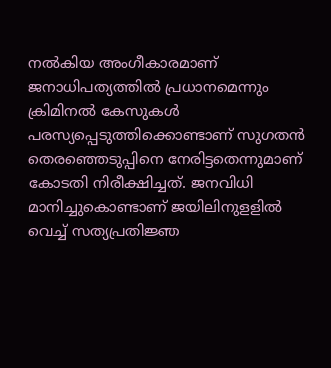നല്‍കിയ അംഗീകാരമാണ് ജനാധിപത്യത്തില്‍ പ്രധാനമെന്നും ക്രിമിനല്‍ കേസുകള്‍ പരസ്യപ്പെടുത്തിക്കൊണ്ടാണ് സുഗതന്‍ തെരഞ്ഞെടുപ്പിനെ നേരിട്ടതെന്നുമാണ് കോടതി നിരീക്ഷിച്ചത്. ജനവിധി മാനിച്ചുകൊണ്ടാണ് ജയിലിനുളളില്‍ വെച്ച് സത്യപ്രതിജ്ഞ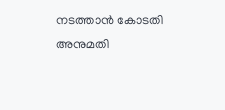നടത്താന്‍ കോടതി അനുമതി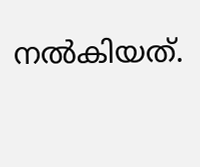നല്‍കിയത്.